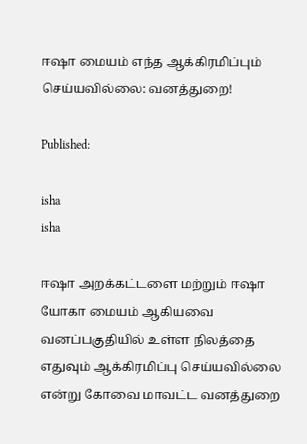ஈஷா மையம் எந்த ஆக்கிரமிப்பும் செய்யவில்லை: வனத்துறை!

Published:

isha
isha

ஈஷா அறக்கட்டளை மற்றும் ஈஷா யோகா மையம் ஆகியவை வனப்பகுதியில் உள்ள நிலத்தை எதுவும் ஆக்கிரமிப்பு செய்யவில்லை என்று கோவை மாவட்ட வனத்துறை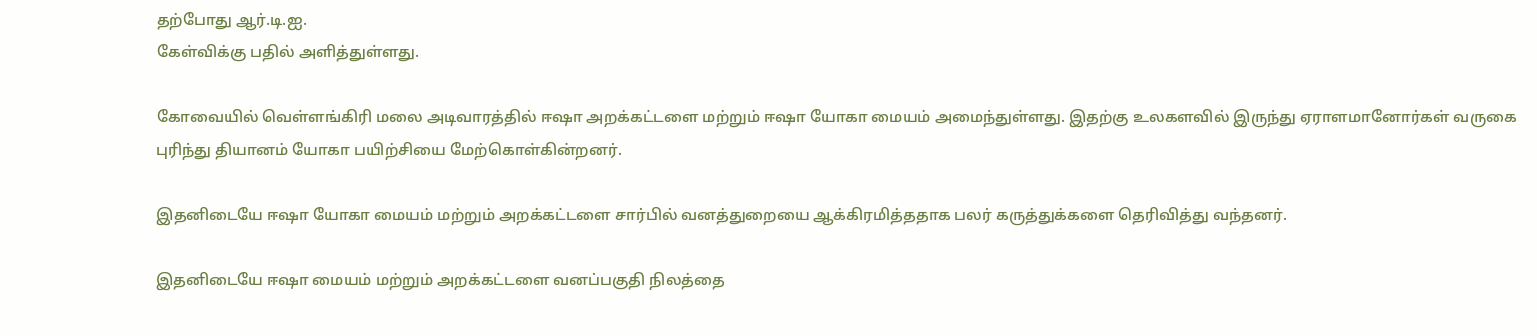தற்போது ஆர்.டி.ஐ.
கேள்விக்கு பதில் அளித்துள்ளது.

கோவையில் வெள்ளங்கிரி மலை அடிவாரத்தில் ஈஷா அறக்கட்டளை மற்றும் ஈஷா யோகா மையம் அமைந்துள்ளது. இதற்கு உலகளவில் இருந்து ஏராளமானோர்கள் வருகை புரிந்து தியானம் யோகா பயிற்சியை மேற்கொள்கின்றனர்.

இதனிடையே ஈஷா யோகா மையம் மற்றும் அறக்கட்டளை சார்பில் வனத்துறையை ஆக்கிரமித்ததாக பலர் கருத்துக்களை தெரிவித்து வந்தனர்.

இதனிடையே ஈஷா மையம் மற்றும் அறக்கட்டளை வனப்பகுதி நிலத்தை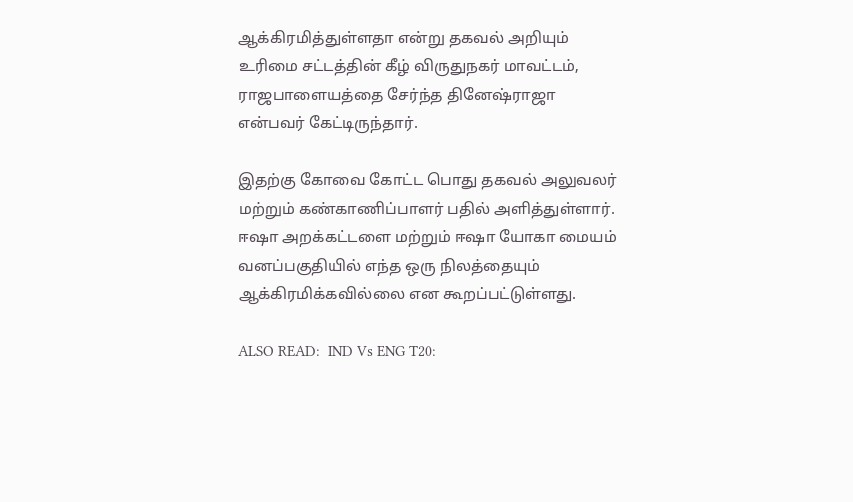ஆக்கிரமித்துள்ளதா என்று தகவல் அறியும் உரிமை சட்டத்தின் கீழ் விருதுநகர் மாவட்டம், ராஜபாளையத்தை சேர்ந்த தினேஷ்ராஜா என்பவர் கேட்டிருந்தார்.

இதற்கு கோவை கோட்ட பொது தகவல் அலுவலர் மற்றும் கண்காணிப்பாளர் பதில் அளித்துள்ளார். ஈஷா அறக்கட்டளை மற்றும் ஈஷா யோகா மையம் வனப்பகுதியில் எந்த ஒரு நிலத்தையும் ஆக்கிரமிக்கவில்லை என கூறப்பட்டுள்ளது.

ALSO READ:  IND Vs ENG T20: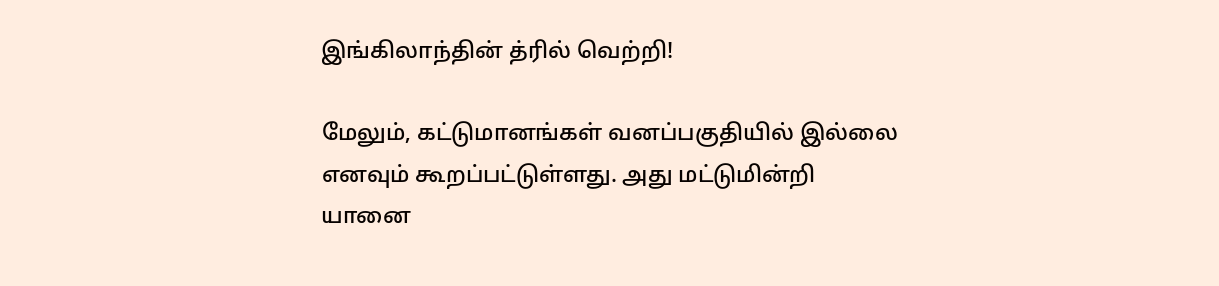இங்கிலாந்தின் த்ரில் வெற்றி!

மேலும், கட்டுமானங்கள் வனப்பகுதியில் இல்லை எனவும் கூறப்பட்டுள்ளது. அது மட்டுமின்றி யானை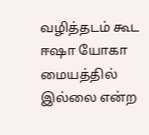வழித்தடம் கூட ஈஷா யோகா மையத்தில் இல்லை என்ற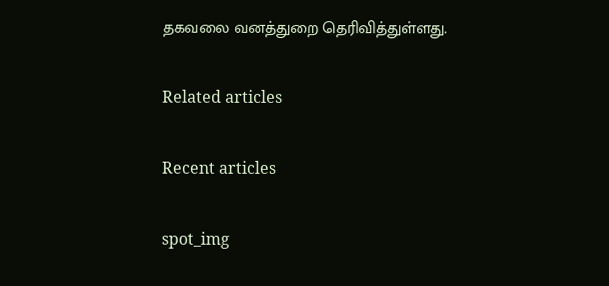தகவலை வனத்துறை தெரிவித்துள்ளது.

Related articles

Recent articles

spot_img